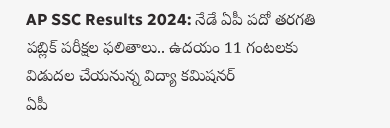AP SSC Results 2024: నేడే ఏపీ పదో తరగతి పబ్లిక్ పరీక్షల ఫలితాలు.. ఉదయం 11 గంటలకు విడుదల చేయనున్న విద్యా కమిషనర్
ఏపీ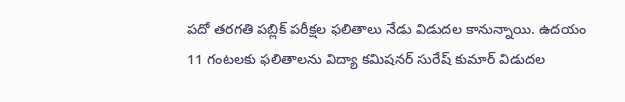పదో తరగతి పబ్లిక్ పరీక్షల ఫలితాలు నేడు విడుదల కానున్నాయి. ఉదయం 11 గంటలకు ఫలితాలను విద్యా కమిషనర్ సురేష్ కుమార్ విడుదల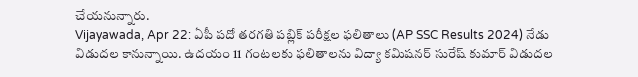చేయనున్నారు.
Vijayawada, Apr 22: ఏపీ పదో తరగతి పబ్లిక్ పరీక్షల ఫలితాలు (AP SSC Results 2024) నేడు విడుదల కానున్నాయి. ఉదయం 11 గంటలకు ఫలితాలను విద్యా కమిషనర్ సురేష్ కుమార్ విడుదల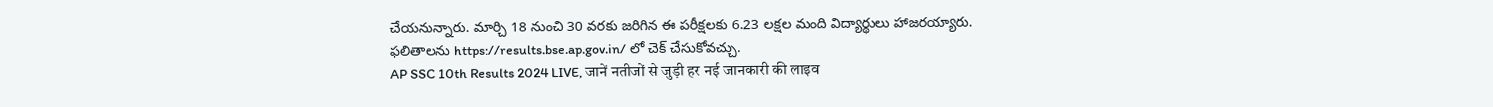చేయనున్నారు. మార్చి 18 నుంచి 30 వరకు జరిగిన ఈ పరీక్షలకు 6.23 లక్షల మంది విద్యార్థులు హాజరయ్యారు. ఫలితాలను https://results.bse.ap.gov.in/ లో చెక్ చేసుకోవచ్చు.
AP SSC 10th Results 2024 LIVE, जानें नतीजों से जुड़ी हर नई जानकारी की लाइव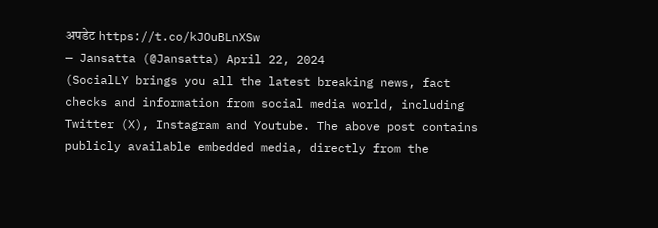अपडेट https://t.co/kJOuBLnXSw
— Jansatta (@Jansatta) April 22, 2024
(SocialLY brings you all the latest breaking news, fact checks and information from social media world, including Twitter (X), Instagram and Youtube. The above post contains publicly available embedded media, directly from the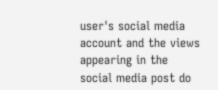user's social media account and the views appearing in the social media post do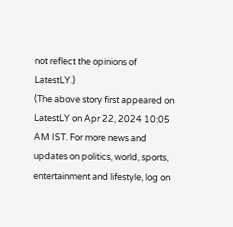not reflect the opinions of LatestLY.)
(The above story first appeared on LatestLY on Apr 22, 2024 10:05 AM IST. For more news and updates on politics, world, sports, entertainment and lifestyle, log on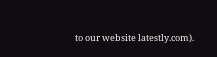to our website latestly.com).